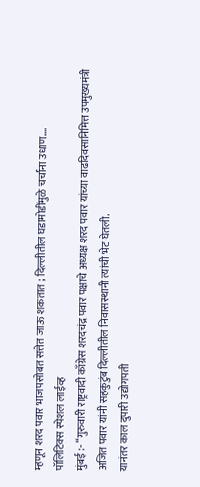म्हणून शरद पवार भाजपसोबत सत्तेत जाऊ शकतात ; दिल्लीतील घडामोडींमुळे चर्चांना उधाण….
पॉलिटिक्स स्पेशल लाईव्ह
मुंबई :- “गुरुवारी राष्ट्रवादी काँग्रेस शरदचंद्र पवार पक्षाचे अध्यक्ष शरद पवार यांच्या वाढदिवसानिमित्त उपमुख्यमंत्री अजित पवार यांनी सहकुटुंब दिल्लीतील निवासस्थानी त्यांची भेट घेतली.
यानंतर काल दुपारी उद्योगपती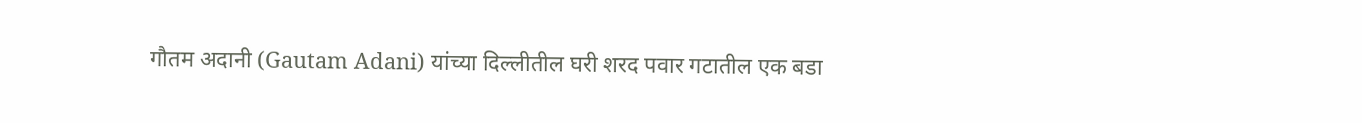गौतम अदानी (Gautam Adani) यांच्या दिल्लीतील घरी शरद पवार गटातील एक बडा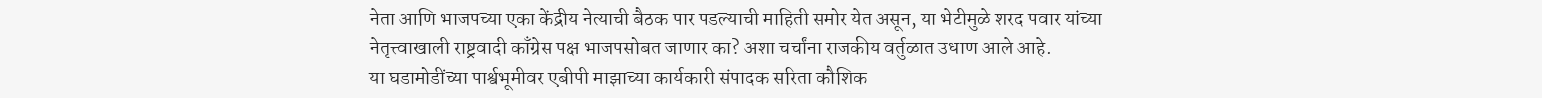नेता आणि भाजपच्या एका केंद्रीय नेत्याची बैठक पार पडल्याची माहिती समोर येत असून, या भेटीमुळे शरद पवार यांच्या नेतृत्त्वाखाली राष्ट्रवादी काँग्रेस पक्ष भाजपसोबत जाणार का? अशा चर्चांना राजकीय वर्तुळात उधाण आले आहे.
या घडामोडींच्या पार्श्वभूमीवर एबीपी माझाच्या कार्यकारी संपादक सरिता कौशिक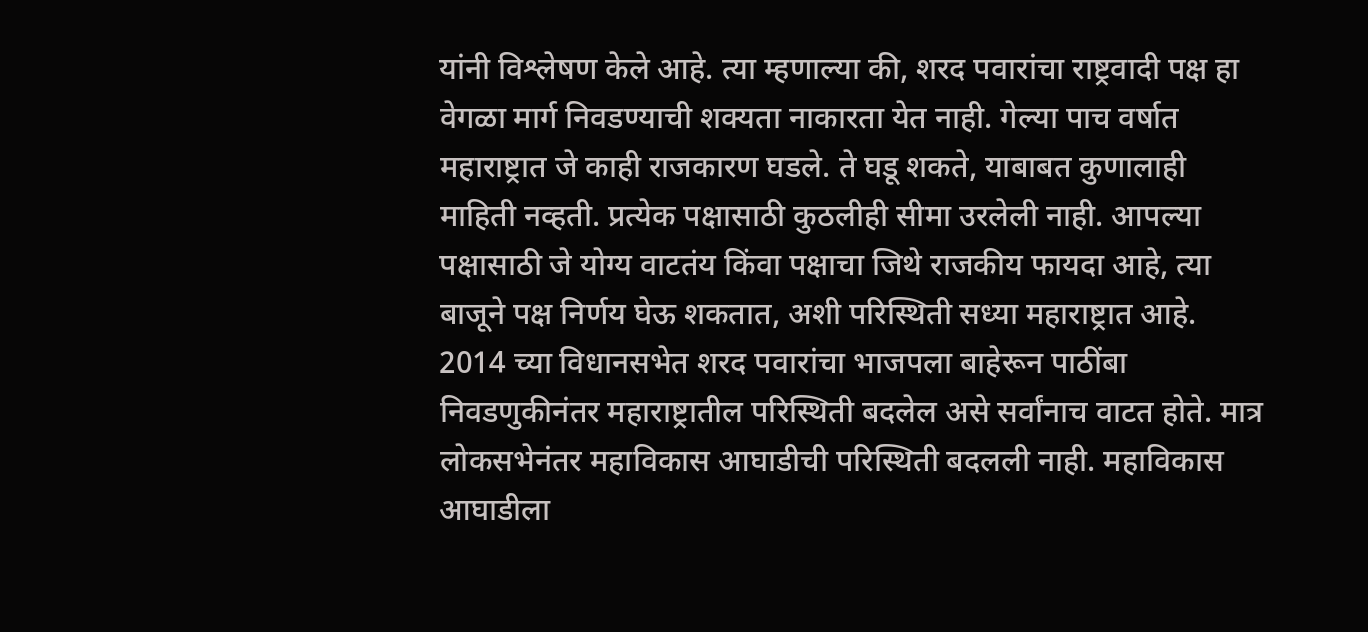यांनी विश्लेषण केले आहे. त्या म्हणाल्या की, शरद पवारांचा राष्ट्रवादी पक्ष हा वेगळा मार्ग निवडण्याची शक्यता नाकारता येत नाही. गेल्या पाच वर्षात महाराष्ट्रात जे काही राजकारण घडले. ते घडू शकते, याबाबत कुणालाही माहिती नव्हती. प्रत्येक पक्षासाठी कुठलीही सीमा उरलेली नाही. आपल्या पक्षासाठी जे योग्य वाटतंय किंवा पक्षाचा जिथे राजकीय फायदा आहे, त्या बाजूने पक्ष निर्णय घेऊ शकतात, अशी परिस्थिती सध्या महाराष्ट्रात आहे.
2014 च्या विधानसभेत शरद पवारांचा भाजपला बाहेरून पाठींबा
निवडणुकीनंतर महाराष्ट्रातील परिस्थिती बदलेल असे सर्वांनाच वाटत होते. मात्र लोकसभेनंतर महाविकास आघाडीची परिस्थिती बदलली नाही. महाविकास आघाडीला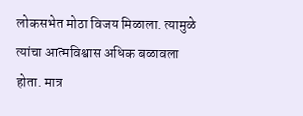लोकसभेत मोठा विजय मिळाला. त्यामुळे त्यांचा आत्मविश्वास अधिक बळावला होता. मात्र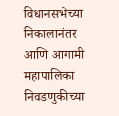विधानसभेच्या निकालानंतर आणि आगामी महापालिका निवडणुकीच्या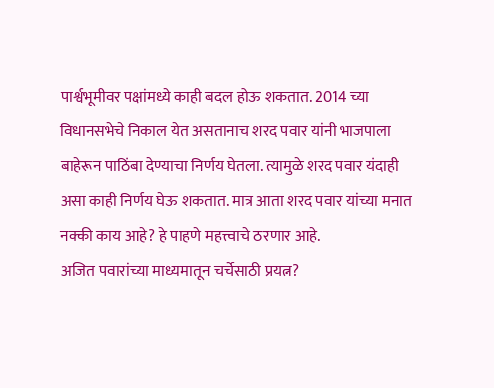पार्श्वभूमीवर पक्षांमध्ये काही बदल होऊ शकतात. 2014 च्या विधानसभेचे निकाल येत असतानाच शरद पवार यांनी भाजपाला बाहेरून पाठिंबा देण्याचा निर्णय घेतला. त्यामुळे शरद पवार यंदाही असा काही निर्णय घेऊ शकतात. मात्र आता शरद पवार यांच्या मनात नक्की काय आहे? हे पाहणे महत्त्वाचे ठरणार आहे.
अजित पवारांच्या माध्यमातून चर्चेसाठी प्रयत्न?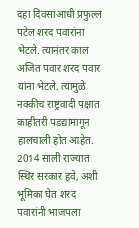दहा दिवसांआधी प्रफुल्ल पटेल शरद पवारांना भेटले. त्यानंतर काल अजित पवार शरद पवार यांना भेटले. त्यामुळे नक्कीच राष्ट्रवादी पक्षात काहीतरी पडद्यामागून हालचाली होत आहेत. 2014 साली राज्यात स्थिर सरकार हवे, अशी भूमिका घेत शरद पवारांनी भाजपला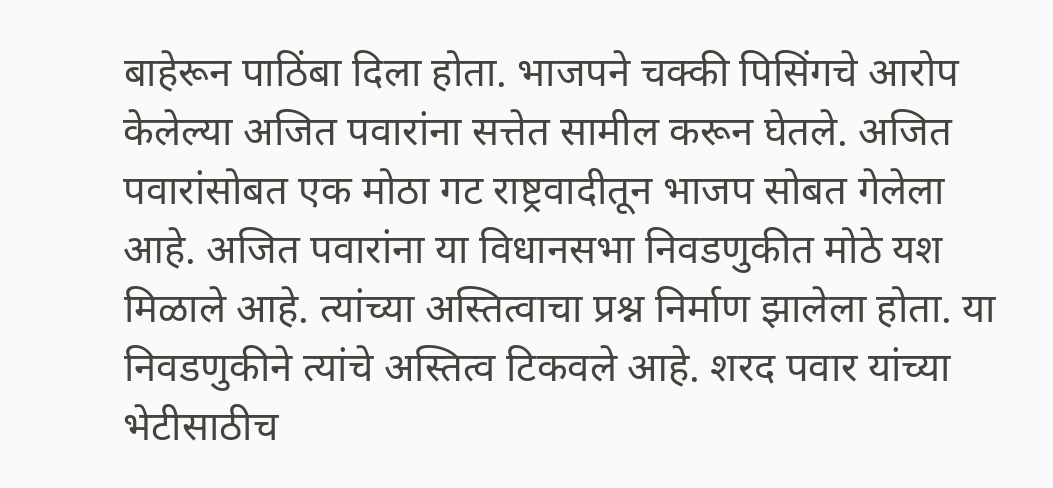बाहेरून पाठिंबा दिला होता. भाजपने चक्की पिसिंगचे आरोप केलेल्या अजित पवारांना सत्तेत सामील करून घेतले. अजित पवारांसोबत एक मोठा गट राष्ट्रवादीतून भाजप सोबत गेलेला आहे. अजित पवारांना या विधानसभा निवडणुकीत मोठे यश मिळाले आहे. त्यांच्या अस्तित्वाचा प्रश्न निर्माण झालेला होता. या निवडणुकीने त्यांचे अस्तित्व टिकवले आहे. शरद पवार यांच्या भेटीसाठीच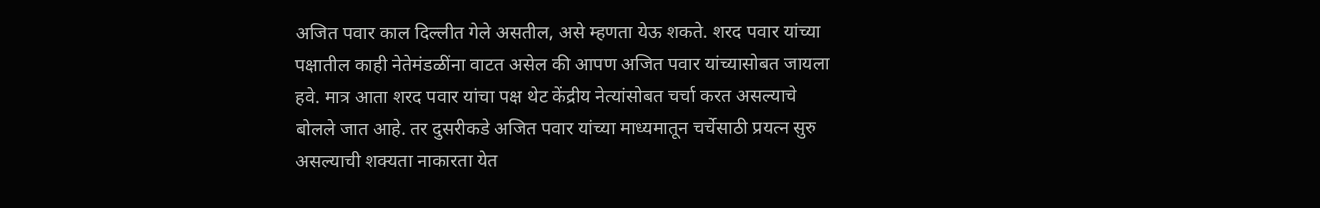अजित पवार काल दिल्लीत गेले असतील, असे म्हणता येऊ शकते. शरद पवार यांच्या पक्षातील काही नेतेमंडळींना वाटत असेल की आपण अजित पवार यांच्यासोबत जायला हवे. मात्र आता शरद पवार यांचा पक्ष थेट केंद्रीय नेत्यांसोबत चर्चा करत असल्याचे बोलले जात आहे. तर दुसरीकडे अजित पवार यांच्या माध्यमातून चर्चेसाठी प्रयत्न सुरु असल्याची शक्यता नाकारता येत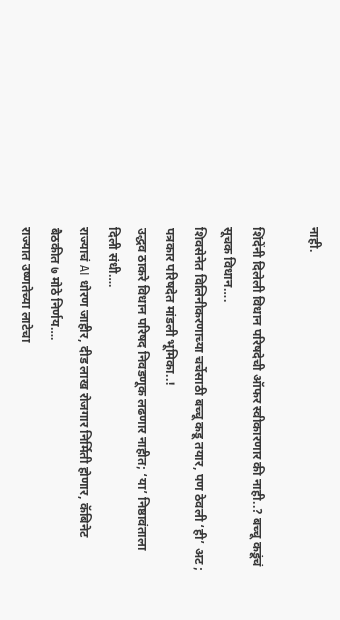नाही.

शिंदेंनी दिलेली विधान परिषदेची ऑफर स्वीकारणार की नाही..? बच्चू कडूंचं सूचक विधान….
शिवसेनेत विलिनीकरणाच्या चर्चेसाठी बच्चू कडू तयार, पण ठेवली ‘ही’ अट ; पत्रकार परिषदेत मांडली भूमिका..!
उद्धव ठाकरे विधान परिषद निवडणूक लढणार नाहीत; ‘या’ निष्ठावंताला दिली संधी….
राज्याचं AI धोरण जाहीर, दीड लाख रोजगार निर्मिती होणार, कॅबिनेट बैठकीत ७ मोठे निर्णय….
राज्यात उष्णतेच्या लाटेचा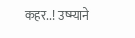कहर..! उष्म्याने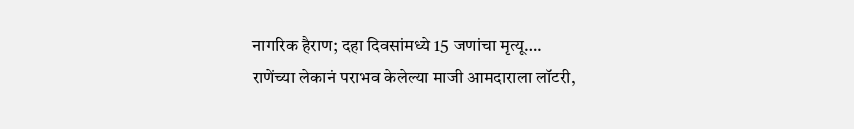नागरिक हैराण; दहा दिवसांमध्ये 15 जणांचा मृत्यू….
राणेंच्या लेकानं पराभव केलेल्या माजी आमदाराला लॉटरी,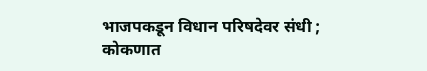भाजपकडून विधान परिषदेवर संधी ; कोकणात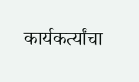कार्यकर्त्यांचा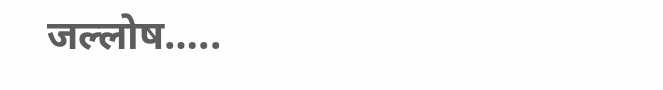जल्लोष…..